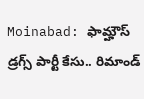Moinabad: ఫామ్హౌస్ డ్రగ్స్ పార్టీ కేసు.. రిమాండ్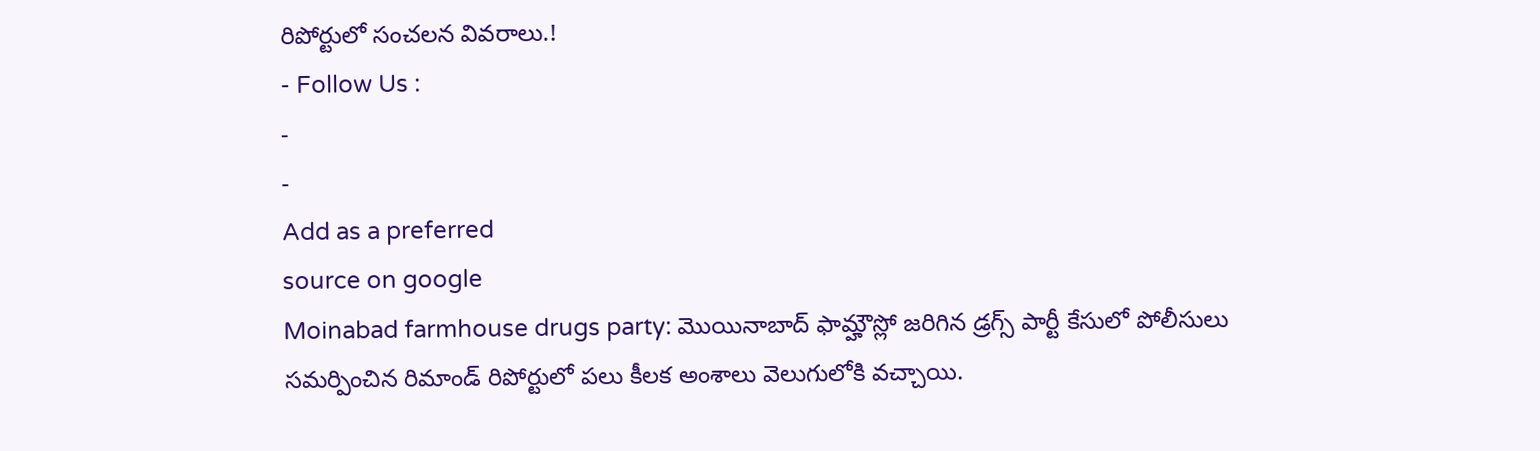రిపోర్టులో సంచలన వివరాలు.!
- Follow Us :
-
-
Add as a preferred
source on google
Moinabad farmhouse drugs party: మొయినాబాద్ ఫామ్హౌస్లో జరిగిన డ్రగ్స్ పార్టీ కేసులో పోలీసులు సమర్పించిన రిమాండ్ రిపోర్టులో పలు కీలక అంశాలు వెలుగులోకి వచ్చాయి.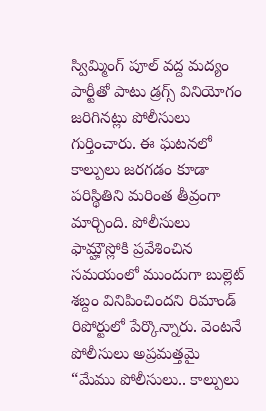స్విమ్మింగ్ పూల్ వద్ద మద్యం పార్టీతో పాటు డ్రగ్స్ వినియోగం జరిగినట్లు పోలీసులు గుర్తించారు. ఈ ఘటనలో కాల్పులు జరగడం కూడా పరిస్థితిని మరింత తీవ్రంగా మార్చింది. పోలీసులు ఫామ్హౌస్లోకి ప్రవేశించిన సమయంలో ముందుగా బుల్లెట్ శబ్దం వినిపించిందని రిమాండ్ రిపోర్టులో పేర్కొన్నారు. వెంటనే పోలీసులు అప్రమత్తమై “మేము పోలీసులు.. కాల్పులు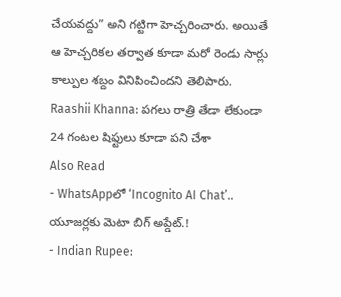చేయవద్దు” అని గట్టిగా హెచ్చరించారు. అయితే ఆ హెచ్చరికల తర్వాత కూడా మరో రెండు సార్లు కాల్పుల శబ్దం వినిపించిందని తెలిపారు.
Raashii Khanna: పగలు రాత్రి తేడా లేకుండా 24 గంటల షిఫ్టులు కూడా పని చేశా
Also Read
- WhatsAppలో ‘Incognito AI Chat’.. యూజర్లకు మెటా బిగ్ అప్డేట్.!
- Indian Rupee: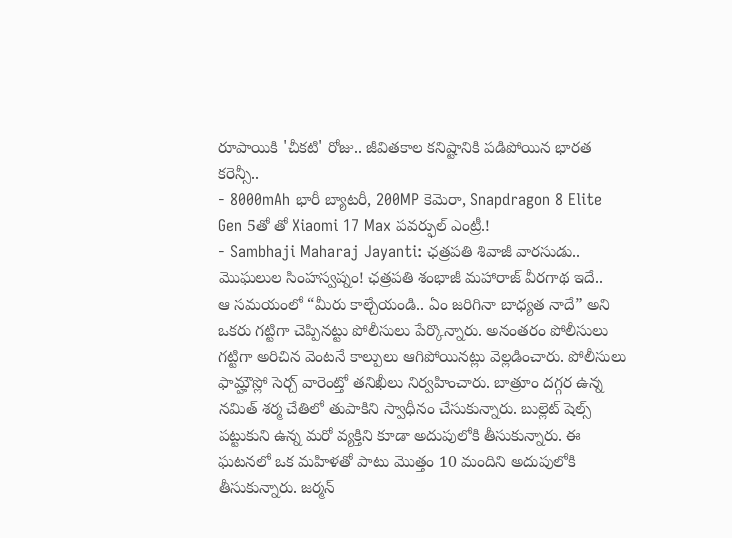రూపాయికి 'చీకటి' రోజు.. జీవితకాల కనిష్టానికి పడిపోయిన భారత కరెన్సీ..
- 8000mAh భారీ బ్యాటరీ, 200MP కెమెరా, Snapdragon 8 Elite Gen 5తో తో Xiaomi 17 Max పవర్ఫుల్ ఎంట్రీ.!
- Sambhaji Maharaj Jayanti: ఛత్రపతి శివాజీ వారసుడు.. మొఘలుల సింహస్వప్నం! ఛత్రపతి శంభాజీ మహారాజ్ వీరగాథ ఇదే..
ఆ సమయంలో “మీరు కాల్చేయండి.. ఏం జరిగినా బాధ్యత నాదే” అని ఒకరు గట్టిగా చెప్పినట్టు పోలీసులు పేర్కొన్నారు. అనంతరం పోలీసులు గట్టిగా అరిచిన వెంటనే కాల్పులు ఆగిపోయినట్లు వెల్లడించారు. పోలీసులు ఫామ్హౌస్లో సెర్చ్ వారెంట్తో తనిఖీలు నిర్వహించారు. బాత్రూం దగ్గర ఉన్న నమిత్ శర్మ చేతిలో తుపాకిని స్వాధీనం చేసుకున్నారు. బుల్లెట్ షెల్స్ పట్టుకుని ఉన్న మరో వ్యక్తిని కూడా అదుపులోకి తీసుకున్నారు. ఈ ఘటనలో ఒక మహిళతో పాటు మొత్తం 10 మందిని అదుపులోకి తీసుకున్నారు. జర్మన్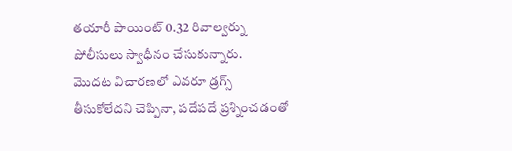తయారీ పాయింట్ 0.32 రివాల్వర్ను పోలీసులు స్వాధీనం చేసుకున్నారు.
మొదట విచారణలో ఎవరూ డ్రగ్స్ తీసుకోలేదని చెప్పినా, పదేపదే ప్రశ్నించడంతో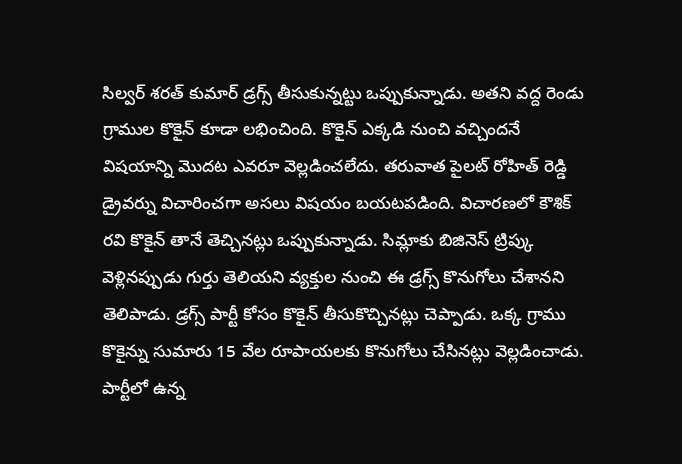సిల్వర్ శరత్ కుమార్ డ్రగ్స్ తీసుకున్నట్టు ఒప్పుకున్నాడు. అతని వద్ద రెండు గ్రాముల కొకైన్ కూడా లభించింది. కొకైన్ ఎక్కడి నుంచి వచ్చిందనే విషయాన్ని మొదట ఎవరూ వెల్లడించలేదు. తరువాత పైలట్ రోహిత్ రెడ్డి డ్రైవర్ను విచారించగా అసలు విషయం బయటపడింది. విచారణలో కౌశిక్ రవి కొకైన్ తానే తెచ్చినట్లు ఒప్పుకున్నాడు. సిమ్లాకు బిజినెస్ ట్రిప్కు వెళ్లినప్పుడు గుర్తు తెలియని వ్యక్తుల నుంచి ఈ డ్రగ్స్ కొనుగోలు చేశానని తెలిపాడు. డ్రగ్స్ పార్టీ కోసం కొకైన్ తీసుకొచ్చినట్లు చెప్పాడు. ఒక్క గ్రాము కొకైన్ను సుమారు 15 వేల రూపాయలకు కొనుగోలు చేసినట్లు వెల్లడించాడు.
పార్టీలో ఉన్న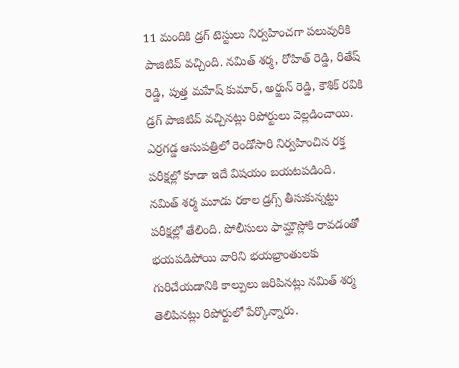11 మందికి డ్రగ్ టెస్టులు నిర్వహించగా పలువురికి పాజిటివ్ వచ్చింది. నమిత్ శర్మ, రోహిత్ రెడ్డి, రితేష్ రెడ్డి, పుత్త మహేష్ కుమార్, అర్జున్ రెడ్డి, కౌశిక్ రవికి డ్రగ్ పాజిటివ్ వచ్చినట్లు రిపోర్టులు వెల్లడించాయి. ఎర్రగడ్డ ఆసుపత్రిలో రెండోసారి నిర్వహించిన రక్త పరీక్షల్లో కూడా ఇదే విషయం బయటపడింది. నమిత్ శర్మ మూడు రకాల డ్రగ్స్ తీసుకున్నట్టు పరీక్షల్లో తేలింది. పోలీసులు ఫామ్హౌస్లోకి రావడంతో భయపడిపోయి వారిని భయభ్రాంతులకు గురిచేయడానికి కాల్పులు జరిపినట్లు నమిత్ శర్మ తెలిపినట్లు రిపోర్టులో పేర్కొన్నారు.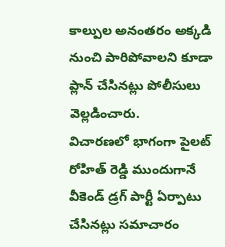కాల్పుల అనంతరం అక్కడి నుంచి పారిపోవాలని కూడా ప్లాన్ చేసినట్లు పోలీసులు వెల్లడించారు.
విచారణలో భాగంగా పైలట్ రోహిత్ రెడ్డి ముందుగానే వీకెండ్ డ్రగ్ పార్టీ ఏర్పాటు చేసినట్లు సమాచారం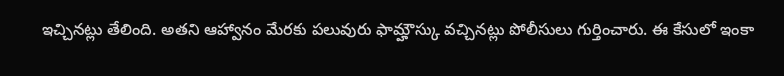ఇచ్చినట్లు తేలింది. అతని ఆహ్వానం మేరకు పలువురు ఫామ్హౌస్కు వచ్చినట్లు పోలీసులు గుర్తించారు. ఈ కేసులో ఇంకా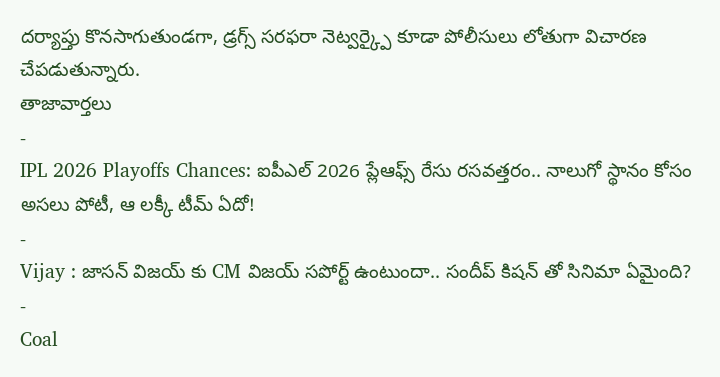దర్యాప్తు కొనసాగుతుండగా, డ్రగ్స్ సరఫరా నెట్వర్క్పై కూడా పోలీసులు లోతుగా విచారణ చేపడుతున్నారు.
తాజావార్తలు
-
IPL 2026 Playoffs Chances: ఐపీఎల్ 2026 ప్లేఆఫ్స్ రేసు రసవత్తరం.. నాలుగో స్థానం కోసం అసలు పోటీ, ఆ లక్కీ టీమ్ ఏదో!
-
Vijay : జాసన్ విజయ్ కు CM విజయ్ సపోర్ట్ ఉంటుందా.. సందీప్ కిషన్ తో సినిమా ఏమైంది?
-
Coal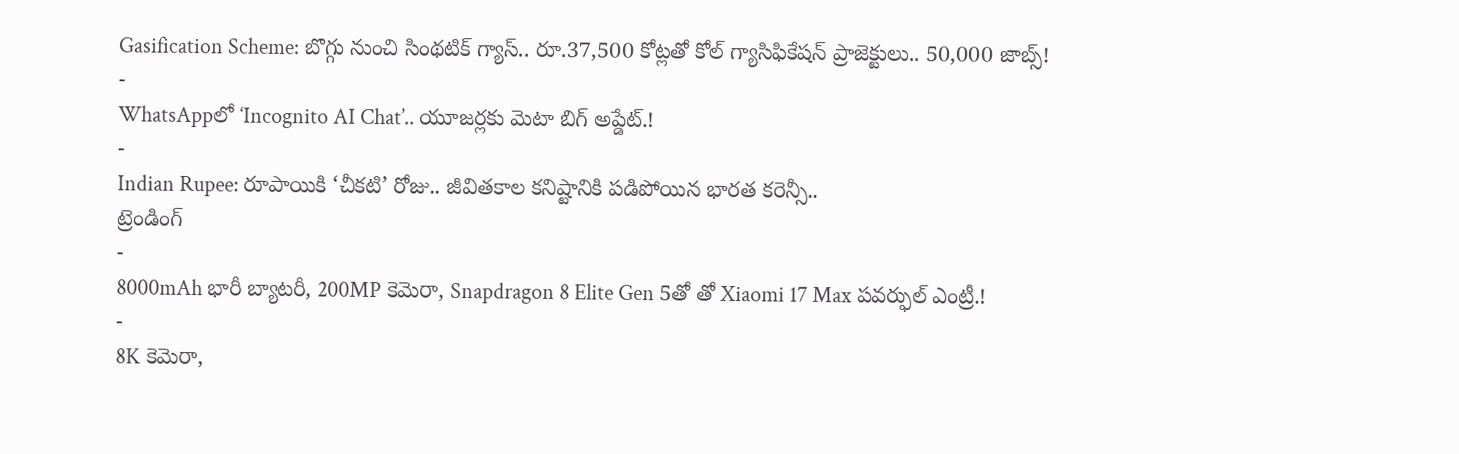Gasification Scheme: బొగ్గు నుంచి సింథటిక్ గ్యాస్.. రూ.37,500 కోట్లతో కోల్ గ్యాసిఫికేషన్ ప్రాజెక్టులు.. 50,000 జాబ్స్!
-
WhatsAppలో ‘Incognito AI Chat’.. యూజర్లకు మెటా బిగ్ అప్డేట్.!
-
Indian Rupee: రూపాయికి ‘చీకటి’ రోజు.. జీవితకాల కనిష్టానికి పడిపోయిన భారత కరెన్సీ..
ట్రెండింగ్
-
8000mAh భారీ బ్యాటరీ, 200MP కెమెరా, Snapdragon 8 Elite Gen 5తో తో Xiaomi 17 Max పవర్ఫుల్ ఎంట్రీ.!
-
8K కెమెరా,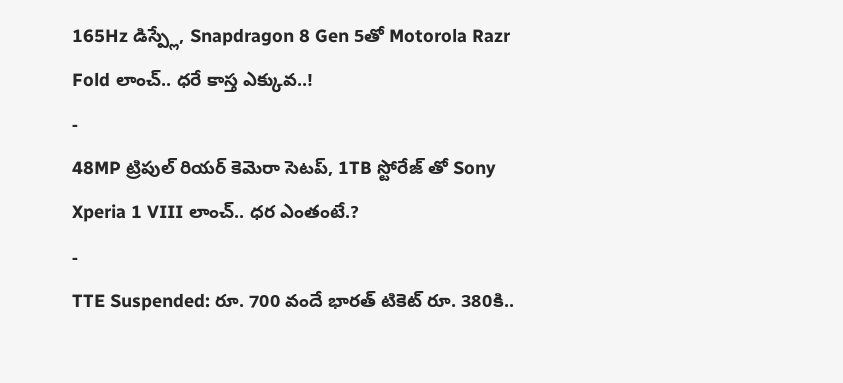165Hz డిస్ప్లే, Snapdragon 8 Gen 5తో Motorola Razr Fold లాంచ్.. ధరే కాస్త ఎక్కువ..!
-
48MP ట్రిపుల్ రియర్ కెమెరా సెటప్, 1TB స్టోరేజ్ తో Sony Xperia 1 VIII లాంచ్.. ధర ఎంతంటే.?
-
TTE Suspended: రూ. 700 వందే భారత్ టికెట్ రూ. 380కి..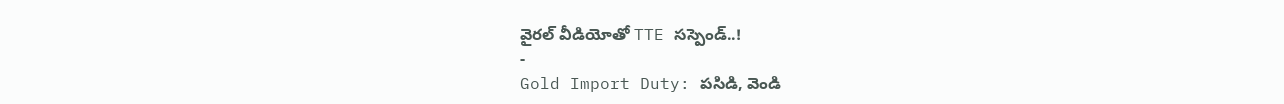వైరల్ వీడియోతో TTE సస్పెండ్..!
-
Gold Import Duty: పసిడి, వెండి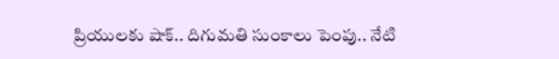ప్రియులకు షాక్.. దిగుమతి సుంకాలు పెంపు.. నేటి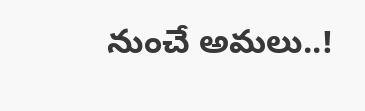నుంచే అమలు..!